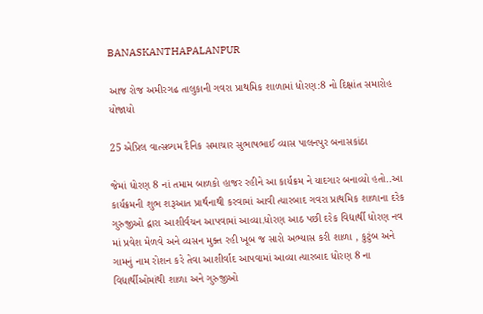BANASKANTHAPALANPUR

આજ રોજ અમીરગઢ તાલુકાની ગવરા પ્રાથમિક શાળામાં ધોરણ:8 નો દિક્ષાંત સમારોહ યોજાયો

25 એપ્રિલ વાત્સલ્યમ દૈનિક સમાચાર સુભાષભાઈ વ્યાસ પાલનપુર બનાસકાંઠા

જેમાં ધોરણ 8 નાં તમામ બાળકો હાજર રહીને આ કાર્યક્રમ ને યાદગાર બનાવ્યો હતો..આ કાર્યક્રમની શુભ શરૂઆત પ્રાર્થનાથી કરવામાં આવી ત્યારબાદ ગવરા પ્રાથમિક શાળાના દરેક ગુરુજીઓ દ્વારા આશીર્વચન આપવામાં આવ્યા.ધોરણ આઠ પછી દરેક વિદ્યાર્થી ધોરણ નવ માં પ્રવેશ મેળવે અને વ્યસન મુક્ત રહી ખૂબ જ સારો અભ્યાસ કરી શાળા , કુટુંબ અને ગામનું નામ રોશન કરે તેવા આશીર્વાદ આપવામાં આવ્યા ત્યારબાદ ધોરણ 8 ના વિદ્યાર્થીઓમાંથી શાળા અને ગુરુજીઓ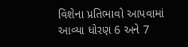વિશેના પ્રતિભાવો આપવામાં આવ્યા ધોરણ 6 અને 7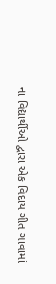ના વિદ્યાર્થીઓ દ્વારા એક વિદાય ગીત ગાવામાં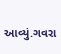આવ્યું.ગવરા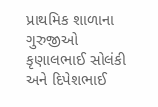પ્રાથમિક શાળાના ગુરુજીઓ કૃણાલભાઈ સોલંકી અને દિપેશભાઈ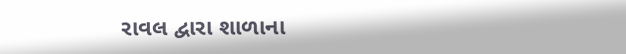રાવલ દ્વારા શાળાના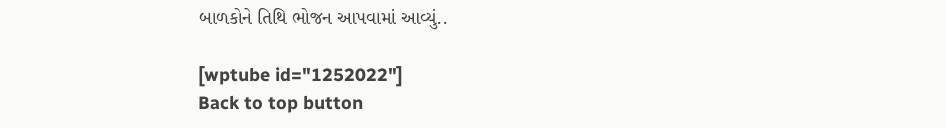બાળકોને તિથિ ભોજન આપવામાં આવ્યું..

[wptube id="1252022"]
Back to top button